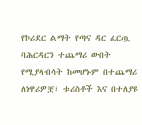የኮሪደር ልማት የጣና ዳር ፈርጧ ባሕርዳርን ተጨማሪ ውበት የሚያላብሳት ከመሆኑም በተጨማሪ ለነዋሪዎቿ፣ ቱሪስቶች እና በተለያዩ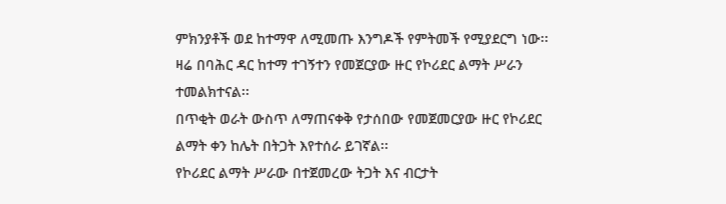ምክንያቶች ወደ ከተማዋ ለሚመጡ እንግዶች የምትመች የሚያደርግ ነው፡፡
ዛሬ በባሕር ዳር ከተማ ተገኝተን የመጀርያው ዙር የኮሪደር ልማት ሥራን ተመልክተናል፡፡
በጥቂት ወራት ውስጥ ለማጠናቀቅ የታሰበው የመጀመርያው ዙር የኮሪደር ልማት ቀን ከሌት በትጋት እየተሰራ ይገኛል፡፡
የኮሪደር ልማት ሥራው በተጀመረው ትጋት እና ብርታት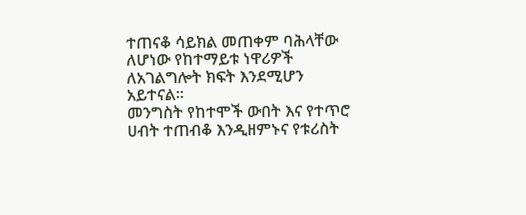ተጠናቆ ሳይክል መጠቀም ባሕላቸው ለሆነው የከተማይቱ ነዋሪዎች ለአገልግሎት ክፍት እንደሚሆን አይተናል፡፡
መንግስት የከተሞች ውበት እና የተጥሮ ሀብት ተጠብቆ እንዲዘምኑና የቱሪስት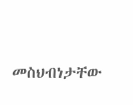መስህብነታቸው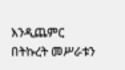እንዲጨምር በትኩረት መሥራቱን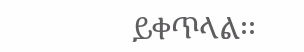ይቀጥላል፡፡